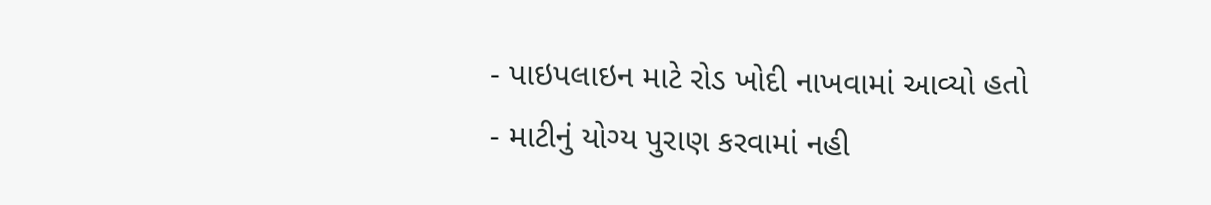- પાઇપલાઇન માટે રોડ ખોદી નાખવામાં આવ્યો હતો
- માટીનું યોગ્ય પુરાણ કરવામાં નહી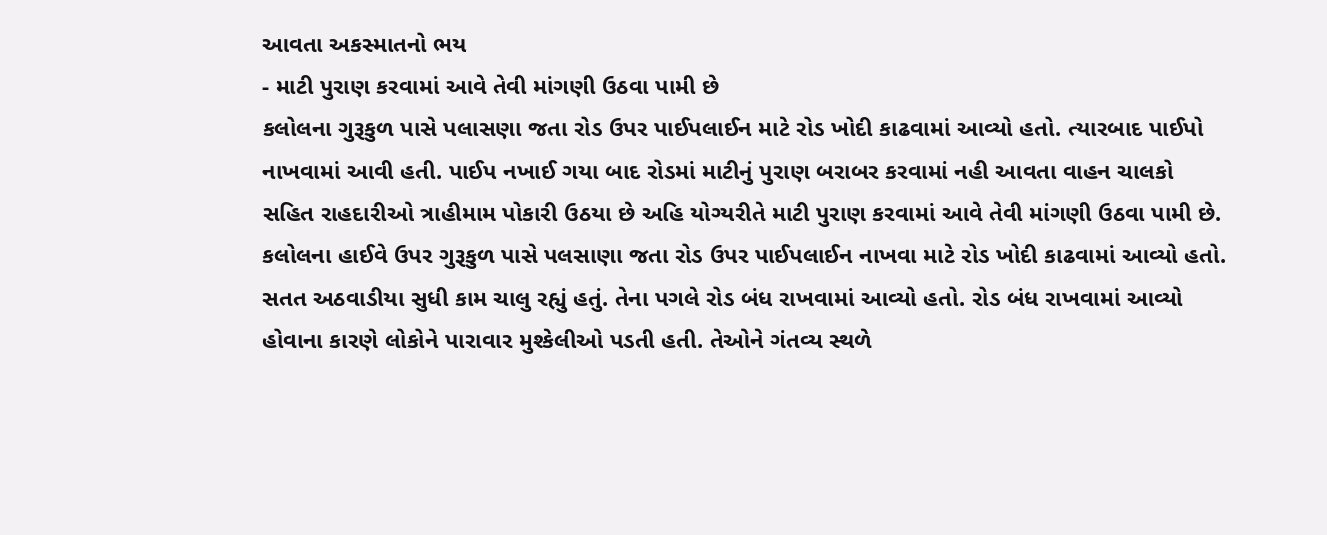આવતા અકસ્માતનો ભય
- માટી પુરાણ કરવામાં આવે તેવી માંગણી ઉઠવા પામી છે
કલોલના ગુરૂકુળ પાસે પલાસણા જતા રોડ ઉપર પાઈપલાઈન માટે રોડ ખોદી કાઢવામાં આવ્યો હતો. ત્યારબાદ પાઈપો નાખવામાં આવી હતી. પાઈપ નખાઈ ગયા બાદ રોડમાં માટીનું પુરાણ બરાબર કરવામાં નહી આવતા વાહન ચાલકો સહિત રાહદારીઓ ત્રાહીમામ પોકારી ઉઠયા છે અહિ યોગ્યરીતે માટી પુરાણ કરવામાં આવે તેવી માંગણી ઉઠવા પામી છે.
કલોલના હાઈવે ઉપર ગુરૂકુળ પાસે પલસાણા જતા રોડ ઉપર પાઈપલાઈન નાખવા માટે રોડ ખોદી કાઢવામાં આવ્યો હતો. સતત અઠવાડીયા સુધી કામ ચાલુ રહ્યું હતું. તેના પગલે રોડ બંધ રાખવામાં આવ્યો હતો. રોડ બંધ રાખવામાં આવ્યો હોવાના કારણે લોકોને પારાવાર મુશ્કેલીઓ પડતી હતી. તેઓને ગંતવ્ય સ્થળે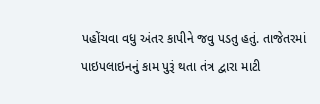પહોંચવા વધુ અંતર કાપીને જવુ પડતુ હતું. તાજેતરમાં પાઇપલાઇનનું કામ પુરૂં થતા તંત્ર દ્વારા માટી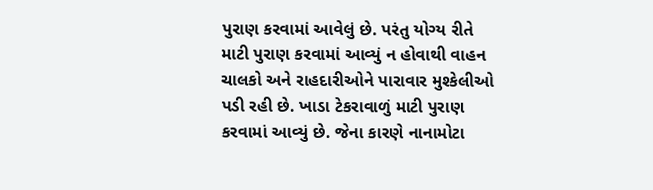પુરાણ કરવામાં આવેલું છે. પરંતુ યોગ્ય રીતે માટી પુરાણ કરવામાં આવ્યું ન હોવાથી વાહન ચાલકો અને રાહદારીઓને પારાવાર મુશ્કેલીઓ પડી રહી છે. ખાડા ટેકરાવાળું માટી પુરાણ કરવામાં આવ્યું છે. જેના કારણે નાનામોટા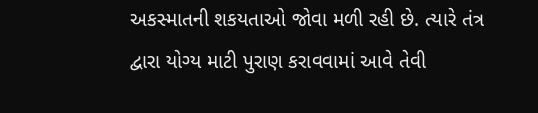અકસ્માતની શકયતાઓ જોવા મળી રહી છે. ત્યારે તંત્ર દ્વારા યોગ્ય માટી પુરાણ કરાવવામાં આવે તેવી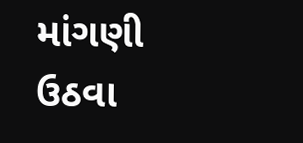માંગણી ઉઠવા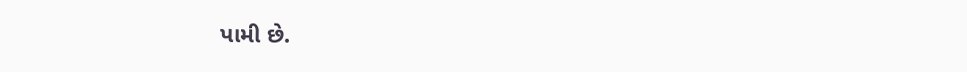પામી છે.